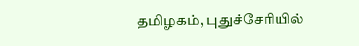தமிழகம், புதுச்சேரியில்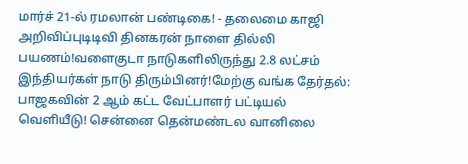மார்ச் 21-ல் ரமலான் பண்டிகை! - தலைமை காஜி அறிவிப்புடிடிவி தினகரன் நாளை தில்லி பயணம்!வளைகுடா நாடுகளிலிருந்து 2.8 லட்சம் இந்தியர்கள் நாடு திரும்பினர்!மேற்கு வங்க தேர்தல்: பாஜகவின் 2 ஆம் கட்ட வேட்பாளர் பட்டியல் வெளியீடு! சென்னை தென்மண்டல வானிலை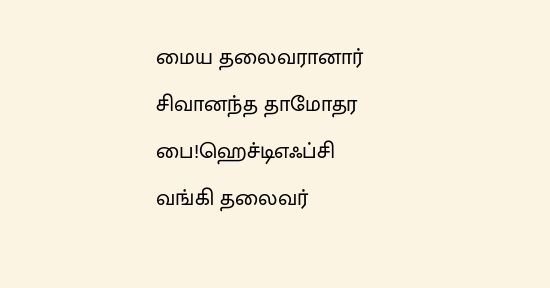மைய தலைவரானார் சிவானந்த தாமோதர பை!ஹெச்டிஎஃப்சி வங்கி தலைவர்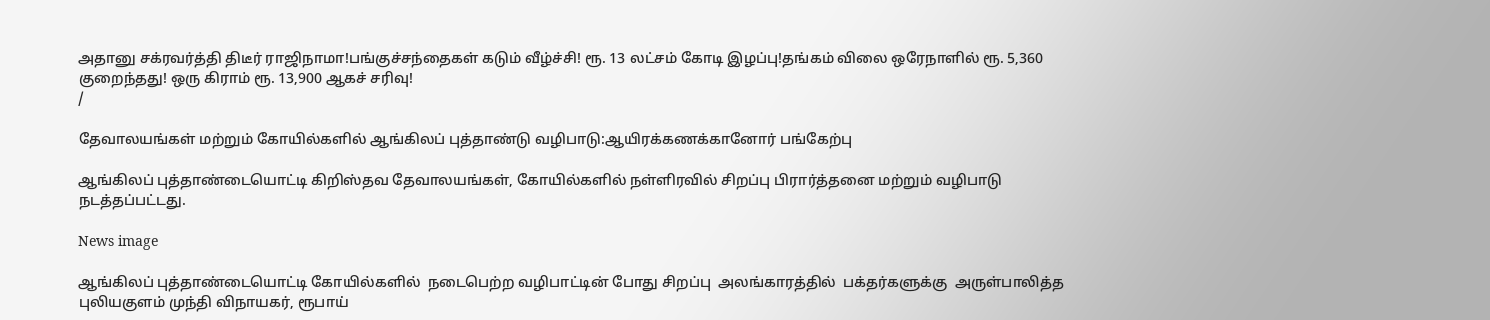அதானு சக்ரவர்த்தி திடீர் ராஜிநாமா!பங்குச்சந்தைகள் கடும் வீழ்ச்சி! ரூ. 13 லட்சம் கோடி இழப்பு!தங்கம் விலை ஒரேநாளில் ரூ. 5,360 குறைந்தது! ஒரு கிராம் ரூ. 13,900 ஆகச் சரிவு!
/

தேவாலயங்கள் மற்றும் கோயில்களில் ஆங்கிலப் புத்தாண்டு வழிபாடு:ஆயிரக்கணக்கானோர் பங்கேற்பு

ஆங்கிலப் புத்தாண்டையொட்டி கிறிஸ்தவ தேவாலயங்கள், கோயில்களில் நள்ளிரவில் சிறப்பு பிரார்த்தனை மற்றும் வழிபாடு நடத்தப்பட்டது.

News image

ஆங்கிலப் புத்தாண்டையொட்டி கோயில்களில்  நடைபெற்ற வழிபாட்டின் போது சிறப்பு  அலங்காரத்தில்  பக்தர்களுக்கு  அருள்பாலித்த புலியகுளம் முந்தி விநாயகர், ரூபாய்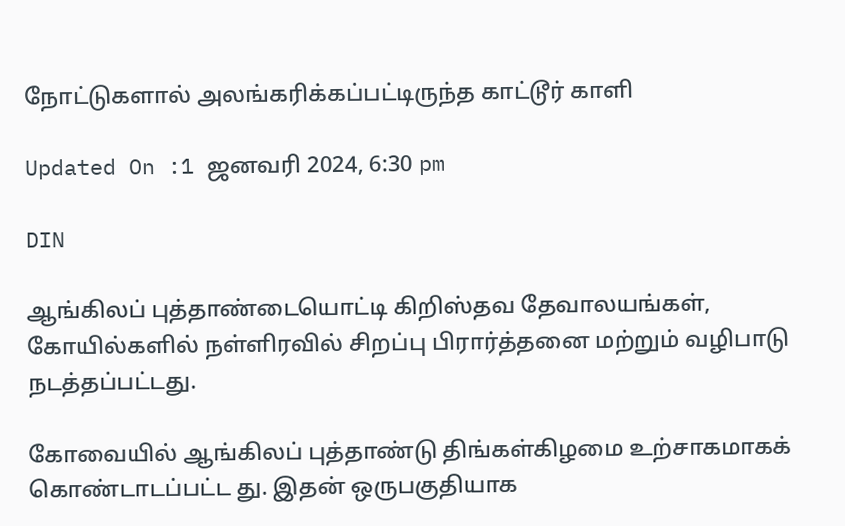நோட்டுகளால் அலங்கரிக்கப்பட்டிருந்த காட்டூர் காளி

Updated On :1 ஜனவரி 2024, 6:30 pm

DIN

ஆங்கிலப் புத்தாண்டையொட்டி கிறிஸ்தவ தேவாலயங்கள், கோயில்களில் நள்ளிரவில் சிறப்பு பிரார்த்தனை மற்றும் வழிபாடு நடத்தப்பட்டது.

கோவையில் ஆங்கிலப் புத்தாண்டு திங்கள்கிழமை உற்சாகமாகக் கொண்டாடப்பட்ட து. இதன் ஒருபகுதியாக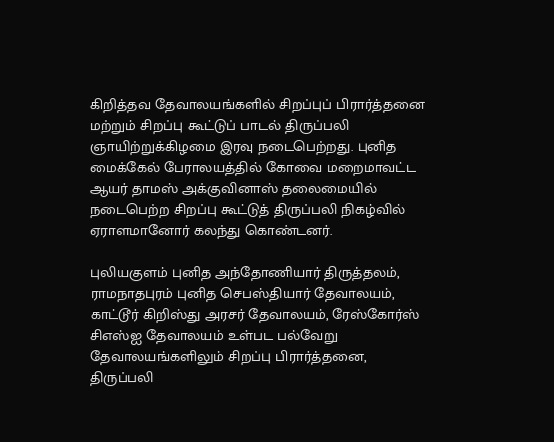கிறித்தவ தேவாலயங்களில் சிறப்புப் பிரார்த்தனை மற்றும் சிறப்பு கூட்டுப் பாடல் திருப்பலி ஞாயிற்றுக்கிழமை இரவு நடைபெற்றது. புனித மைக்கேல் பேராலயத்தில் கோவை மறைமாவட்ட ஆயர் தாமஸ் அக்குவினாஸ் தலைமையில் நடைபெற்ற சிறப்பு கூட்டுத் திருப்பலி நிகழ்வில் ஏராளமானோர் கலந்து கொண்டனர்.

புலியகுளம் புனித அந்தோணியார் திருத்தலம், ராமநாதபுரம் புனித செபஸ்தியார் தேவாலயம், காட்டூர் கிறிஸ்து அரசர் தேவாலயம், ரேஸ்கோர்ஸ் சிஎஸ்ஐ தேவாலயம் உள்பட பல்வேறு தேவாலயங்களிலும் சிறப்பு பிரார்த்தனை, திருப்பலி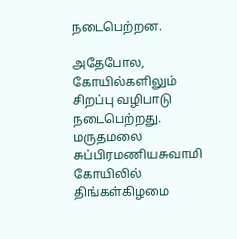நடைபெற்றன.

அதேபோல, கோயில்களிலும் சிறப்பு வழிபாடு நடைபெற்றது. மருதமலை சுப்பிரமணியசுவாமி கோயிலில் திங்கள்கிழமை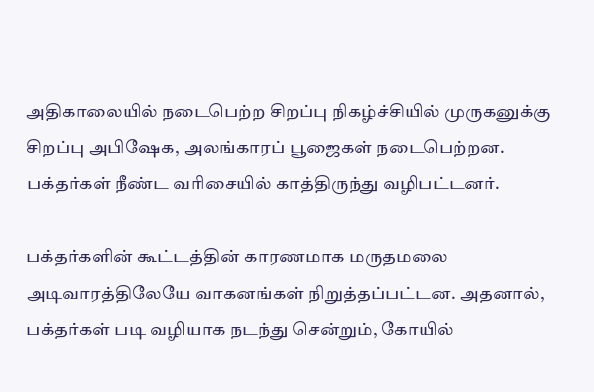அதிகாலையில் நடைபெற்ற சிறப்பு நிகழ்ச்சியில் முருகனுக்கு சிறப்பு அபிஷேக, அலங்காரப் பூஜைகள் நடைபெற்றன. பக்தர்கள் நீண்ட வரிசையில் காத்திருந்து வழிபட்டனர்.

பக்தர்களின் கூட்டத்தின் காரணமாக மருதமலை அடிவாரத்திலேயே வாகனங்கள் நிறுத்தப்பட்டன. அதனால், பக்தர்கள் படி வழியாக நடந்து சென்றும், கோயில்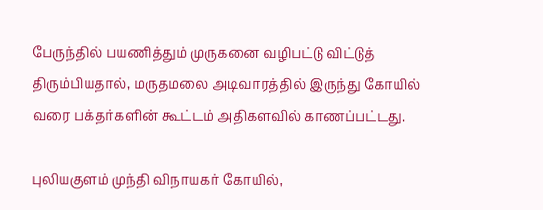பேருந்தில் பயணித்தும் முருகனை வழிபட்டு விட்டுத் திரும்பியதால், மருதமலை அடிவாரத்தில் இருந்து கோயில் வரை பக்தர்களின் கூட்டம் அதிகளவில் காணப்பட்டது.

புலியகுளம் முந்தி விநாயகர் கோயில்,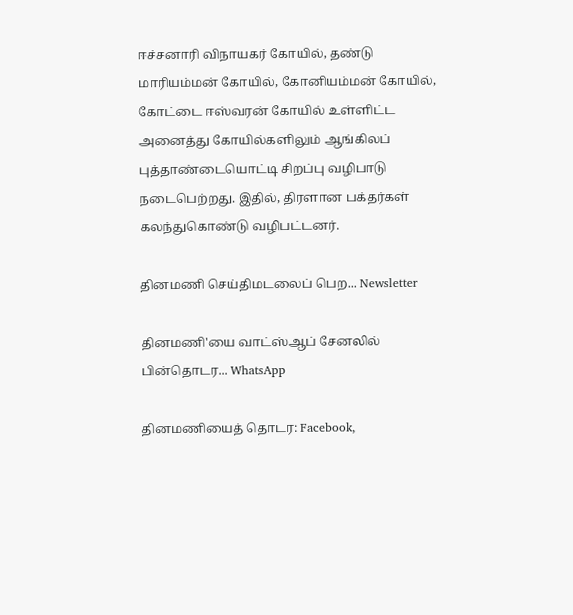ஈச்சனாரி விநாயகர் கோயில், தண்டு மாரியம்மன் கோயில், கோனியம்மன் கோயில், கோட்டை ஈஸ்வரன் கோயில் உள்ளிட்ட அனைத்து கோயில்களிலும் ஆங்கிலப் புத்தாண்டையொட்டி சிறப்பு வழிபாடு நடைபெற்றது. இதில், திரளான பக்தர்கள் கலந்துகொண்டு வழிபட்டனர்.

தினமணி செய்திமடலைப் பெற... Newsletter

தினமணி'யை வாட்ஸ்ஆப் சேனலில் பின்தொடர... WhatsApp

தினமணியைத் தொடர: Facebook,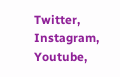Twitter, Instagram, Youtube,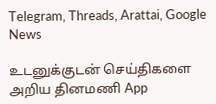Telegram, Threads, Arattai, Google News

உடனுக்குடன் செய்திகளை அறிய தினமணி App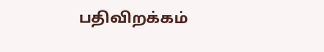பதிவிறக்கம்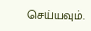செய்யவும்.